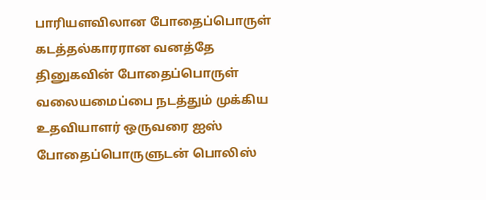பாரியளவிலான போதைப்பொருள் கடத்தல்காரரான வனத்தே தினுகவின் போதைப்பொருள் வலையமைப்பை நடத்தும் முக்கிய உதவியாளர் ஒருவரை ஐஸ் போதைப்பொருளுடன் பொலிஸ்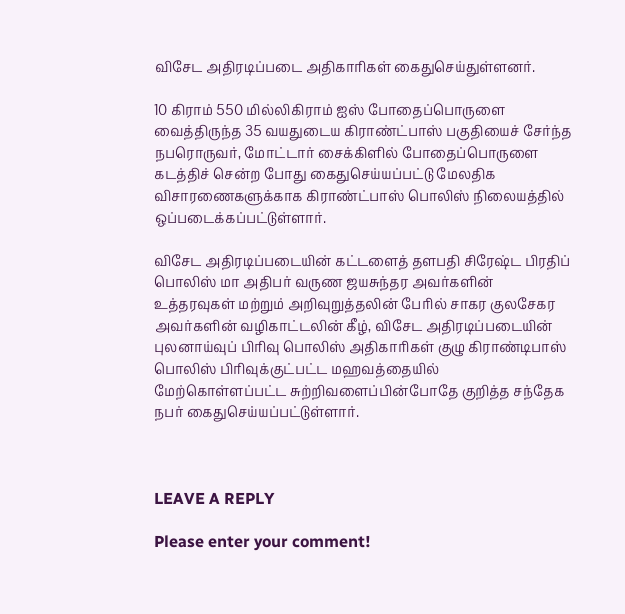விசேட அதிரடிப்படை அதிகாரிகள் கைதுசெய்துள்ளனர்.

10 கிராம் 550 மில்லிகிராம் ஐஸ் போதைப்பொருளை வைத்திருந்த 35 வயதுடைய கிராண்ட்பாஸ் பகுதியைச் சேர்ந்த நபரொருவர், மோட்டார் சைக்கிளில் போதைப்பொருளை கடத்திச் சென்ற போது கைதுசெய்யப்பட்டு மேலதிக விசாரணைகளுக்காக கிராண்ட்பாஸ் பொலிஸ் நிலையத்தில் ஒப்படைக்கப்பட்டுள்ளார்.

விசேட அதிரடிப்படையின் கட்டளைத் தளபதி சிரேஷ்ட பிரதிப் பொலிஸ் மா அதிபர் வருண ஜயசுந்தர அவர்களின் உத்தரவுகள் மற்றும் அறிவுறுத்தலின் பேரில் சாகர குலசேகர அவர்களின் வழிகாட்டலின் கீழ், விசேட அதிரடிப்படையின் புலனாய்வுப் பிரிவு பொலிஸ் அதிகாரிகள் குழு கிராண்டிபாஸ் பொலிஸ் பிரிவுக்குட்பட்ட மஹவத்தையில் மேற்கொள்ளப்பட்ட சுற்றிவளைப்பின்போதே குறித்த சந்தேக நபர் கைதுசெய்யப்பட்டுள்ளார்.



LEAVE A REPLY

Please enter your comment!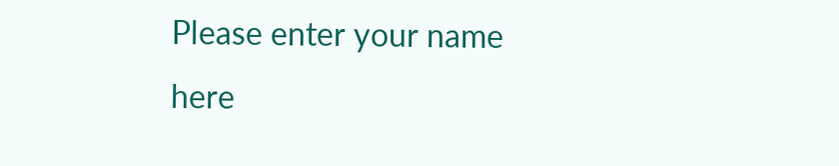Please enter your name here